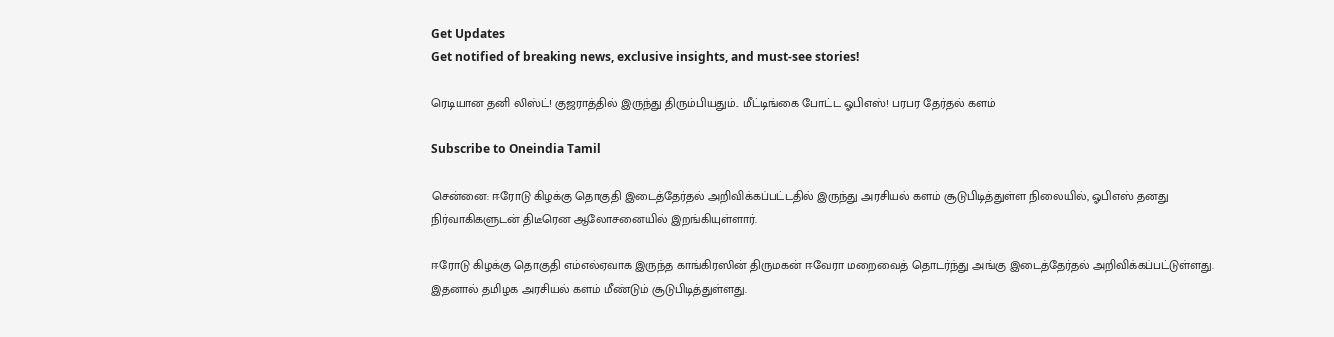Get Updates
Get notified of breaking news, exclusive insights, and must-see stories!

ரெடியான தனி லிஸ்ட்! குஜராத்தில் இருந்து திரும்பியதும்.. மீட்டிங்கை போட்ட ஓபிஎஸ்! பரபர தேர்தல் களம்

Subscribe to Oneindia Tamil

சென்னை: ஈரோடு கிழக்கு தொகுதி இடைத்தேர்தல் அறிவிக்கப்பட்டதில் இருந்து அரசியல் களம் சூடுபிடித்துள்ள நிலையில், ஓபிஎஸ் தனது நிர்வாகிகளுடன் திடீரென ஆலோசனையில் இறங்கியுள்ளார்.

ஈரோடு கிழக்கு தொகுதி எம்எல்ஏவாக இருந்த காங்கிரஸின் திருமகன் ஈவேரா மறைவைத் தொடர்ந்து அங்கு இடைத்தேர்தல் அறிவிக்கப்பட்டுள்ளது. இதனால் தமிழக அரசியல் களம் மீண்டும் சூடுபிடித்துள்ளது.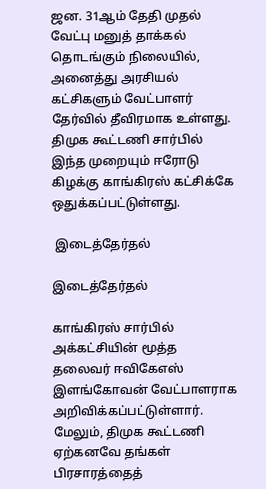ஜன. 31ஆம் தேதி முதல் வேட்பு மனுத் தாக்கல் தொடங்கும் நிலையில், அனைத்து அரசியல் கட்சிகளும் வேட்பாளர் தேர்வில் தீவிரமாக உள்ளது. திமுக கூட்டணி சார்பில் இந்த முறையும் ஈரோடு கிழக்கு காங்கிரஸ் கட்சிக்கே ஒதுக்கப்பட்டுள்ளது.

 இடைத்தேர்தல்

இடைத்தேர்தல்

காங்கிரஸ் சார்பில் அக்கட்சியின் மூத்த தலைவர் ஈவிகேஎஸ் இளங்கோவன் வேட்பாளராக அறிவிக்கப்பட்டுள்ளார். மேலும், திமுக கூட்டணி ஏற்கனவே தங்கள் பிரசாரத்தைத்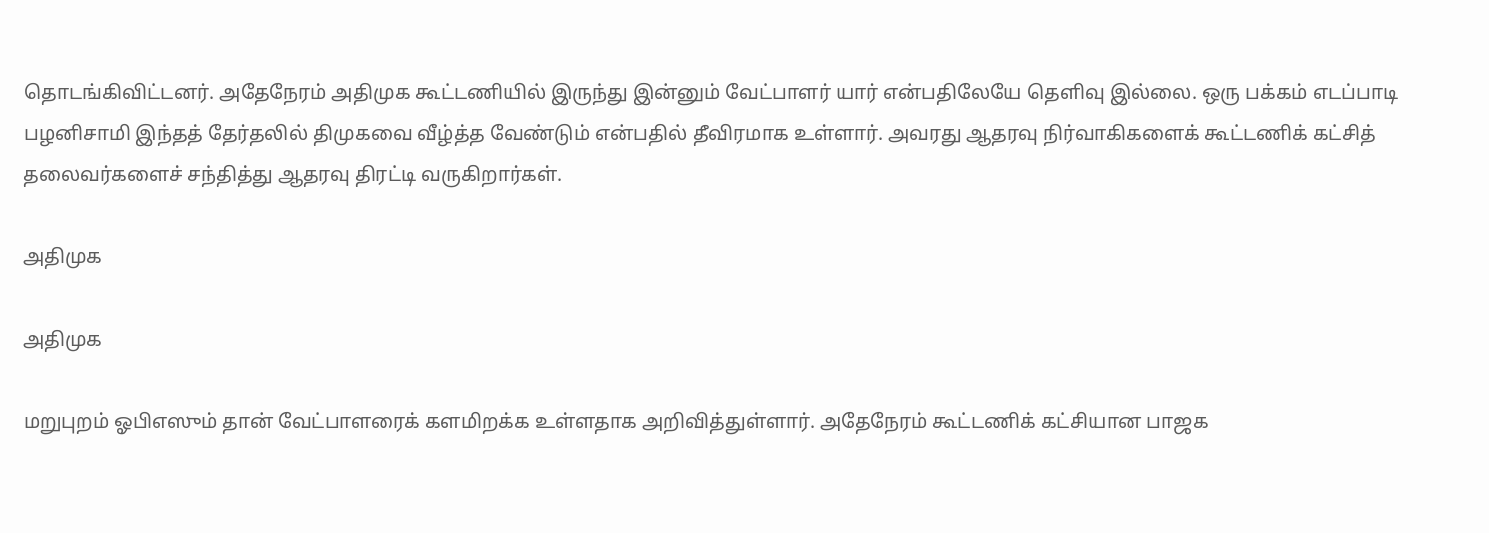தொடங்கிவிட்டனர். அதேநேரம் அதிமுக கூட்டணியில் இருந்து இன்னும் வேட்பாளர் யார் என்பதிலேயே தெளிவு இல்லை. ஒரு பக்கம் எடப்பாடி பழனிசாமி இந்தத் தேர்தலில் திமுகவை வீழ்த்த வேண்டும் என்பதில் தீவிரமாக உள்ளார். அவரது ஆதரவு நிர்வாகிகளைக் கூட்டணிக் கட்சித் தலைவர்களைச் சந்தித்து ஆதரவு திரட்டி வருகிறார்கள்.

அதிமுக

அதிமுக

மறுபுறம் ஓபிஎஸும் தான் வேட்பாளரைக் களமிறக்க உள்ளதாக அறிவித்துள்ளார். அதேநேரம் கூட்டணிக் கட்சியான பாஜக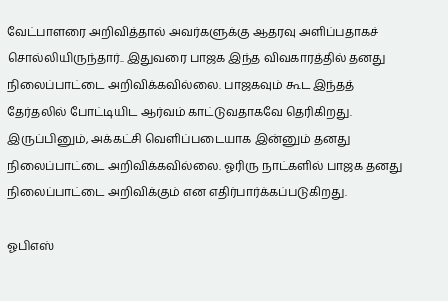வேட்பாளரை அறிவித்தால் அவர்களுக்கு ஆதரவு அளிப்பதாகச் சொல்லியிருந்தார்.. இதுவரை பாஜக இந்த விவகாரத்தில் தனது நிலைப்பாட்டை அறிவிக்கவில்லை. பாஜகவும் கூட இந்தத் தேர்தலில் போட்டியிட ஆர்வம் காட்டுவதாகவே தெரிகிறது. இருப்பினும், அக்கட்சி வெளிப்படையாக இன்னும் தனது நிலைப்பாட்டை அறிவிக்கவில்லை. ஓரிரு நாட்களில் பாஜக தனது நிலைப்பாட்டை அறிவிக்கும் என எதிர்பார்க்கப்படுகிறது.

ஓபிஎஸ்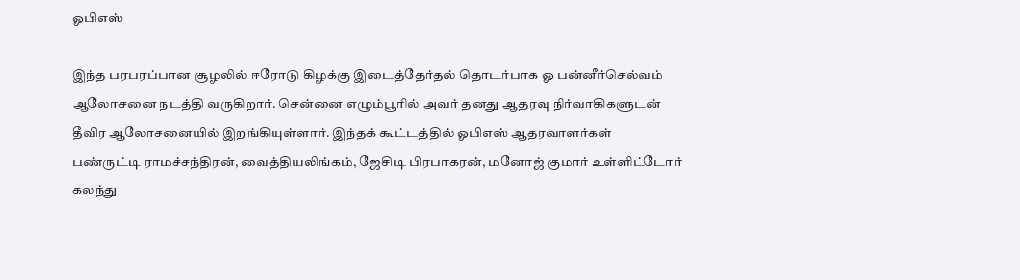ஓபிஎஸ்

இந்த பரபரப்பான சூழலில் ஈரோடு கிழக்கு இடைத்தேர்தல் தொடர்பாக ஓ பன்னீர்செல்வம் ஆலோசனை நடத்தி வருகிறார். சென்னை எழும்பூரில் அவர் தனது ஆதரவு நிர்வாகிகளுடன் தீவிர ஆலோசனையில் இறங்கியுள்ளார். இந்தக் கூட்டத்தில் ஓபிஎஸ் ஆதரவாளர்கள் பண்ருட்டி ராமச்சந்திரன், வைத்தியலிங்கம், ஜேசிடி பிரபாகரன், மனோஜ் குமார் உள்ளிட்டோர் கலந்து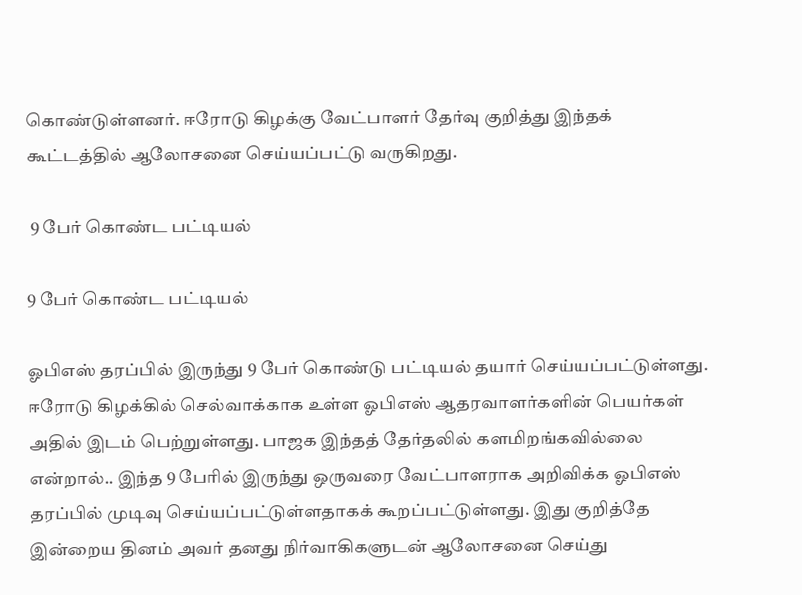கொண்டுள்ளனர். ஈரோடு கிழக்கு வேட்பாளர் தேர்வு குறித்து இந்தக் கூட்டத்தில் ஆலோசனை செய்யப்பட்டு வருகிறது.

 9 பேர் கொண்ட பட்டியல்

9 பேர் கொண்ட பட்டியல்

ஓபிஎஸ் தரப்பில் இருந்து 9 பேர் கொண்டு பட்டியல் தயார் செய்யப்பட்டுள்ளது. ஈரோடு கிழக்கில் செல்வாக்காக உள்ள ஓபிஎஸ் ஆதரவாளர்களின் பெயர்கள் அதில் இடம் பெற்றுள்ளது. பாஜக இந்தத் தேர்தலில் களமிறங்கவில்லை என்றால்.. இந்த 9 பேரில் இருந்து ஒருவரை வேட்பாளராக அறிவிக்க ஓபிஎஸ் தரப்பில் முடிவு செய்யப்பட்டுள்ளதாகக் கூறப்பட்டுள்ளது. இது குறித்தே இன்றைய தினம் அவர் தனது நிர்வாகிகளுடன் ஆலோசனை செய்து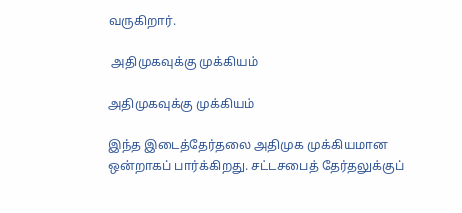வருகிறார்.

 அதிமுகவுக்கு முக்கியம்

அதிமுகவுக்கு முக்கியம்

இந்த இடைத்தேர்தலை அதிமுக முக்கியமான ஒன்றாகப் பார்க்கிறது. சட்டசபைத் தேர்தலுக்குப்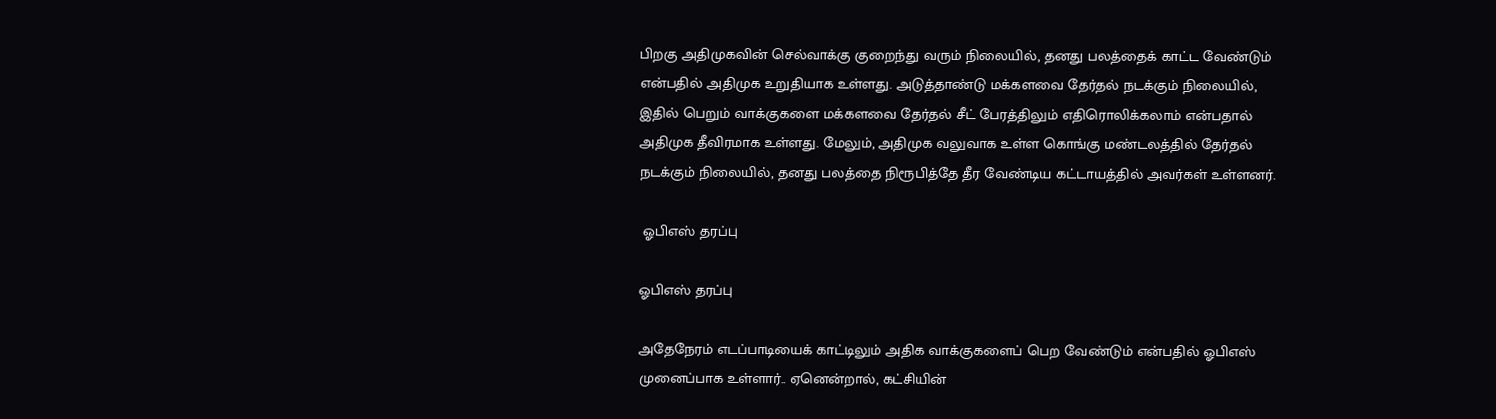பிறகு அதிமுகவின் செல்வாக்கு குறைந்து வரும் நிலையில், தனது பலத்தைக் காட்ட வேண்டும் என்பதில் அதிமுக உறுதியாக உள்ளது. அடுத்தாண்டு மக்களவை தேர்தல் நடக்கும் நிலையில், இதில் பெறும் வாக்குகளை மக்களவை தேர்தல் சீட் பேரத்திலும் எதிரொலிக்கலாம் என்பதால் அதிமுக தீவிரமாக உள்ளது. மேலும், அதிமுக வலுவாக உள்ள கொங்கு மண்டலத்தில் தேர்தல் நடக்கும் நிலையில், தனது பலத்தை நிரூபித்தே தீர வேண்டிய கட்டாயத்தில் அவர்கள் உள்ளனர்.

 ஓபிஎஸ் தரப்பு

ஓபிஎஸ் தரப்பு

அதேநேரம் எடப்பாடியைக் காட்டிலும் அதிக வாக்குகளைப் பெற வேண்டும் என்பதில் ஓபிஎஸ் முனைப்பாக உள்ளார்.. ஏனென்றால், கட்சியின்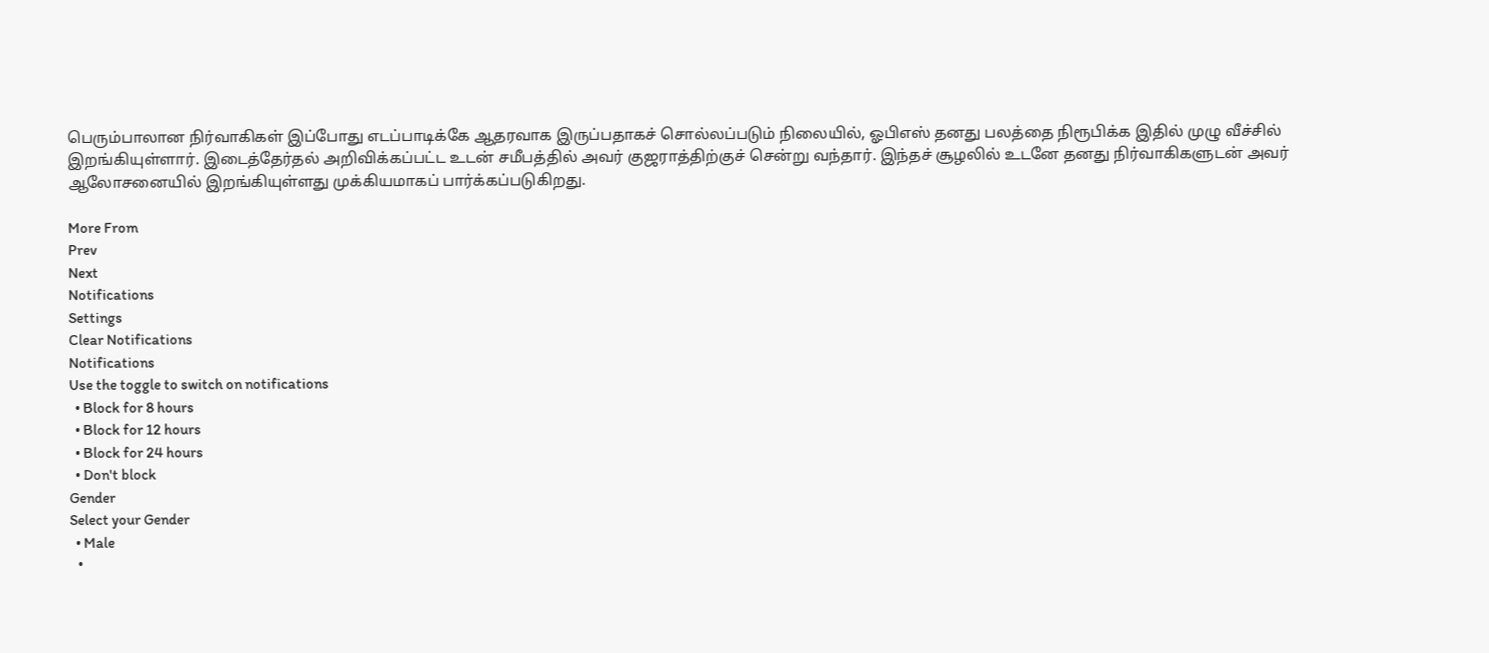பெரும்பாலான நிர்வாகிகள் இப்போது எடப்பாடிக்கே ஆதரவாக இருப்பதாகச் சொல்லப்படும் நிலையில், ஓபிஎஸ் தனது பலத்தை நிரூபிக்க இதில் முழு வீச்சில் இறங்கியுள்ளார். இடைத்தேர்தல் அறிவிக்கப்பட்ட உடன் சமீபத்தில் அவர் குஜராத்திற்குச் சென்று வந்தார். இந்தச் சூழலில் உடனே தனது நிர்வாகிகளுடன் அவர் ஆலோசனையில் இறங்கியுள்ளது முக்கியமாகப் பார்க்கப்படுகிறது.

More From
Prev
Next
Notifications
Settings
Clear Notifications
Notifications
Use the toggle to switch on notifications
  • Block for 8 hours
  • Block for 12 hours
  • Block for 24 hours
  • Don't block
Gender
Select your Gender
  • Male
  •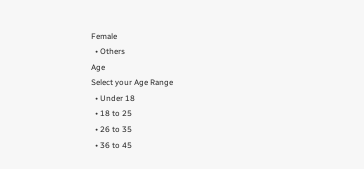Female
  • Others
Age
Select your Age Range
  • Under 18
  • 18 to 25
  • 26 to 35
  • 36 to 45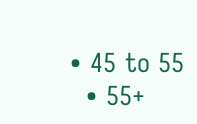• 45 to 55
  • 55+